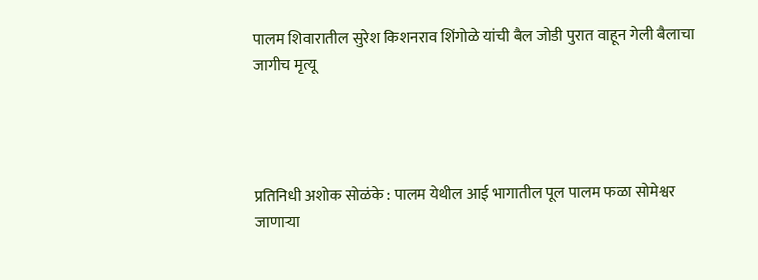पालम शिवारातील सुरेश किशनराव शिंगोळे यांची बैल जोडी पुरात वाहून गेली बैलाचा जागीच मृत्यू




प्रतिनिधी अशोक सोळंके : पालम येथील आई भागातील पूल पालम फळा सोमेश्वर जाणाऱ्या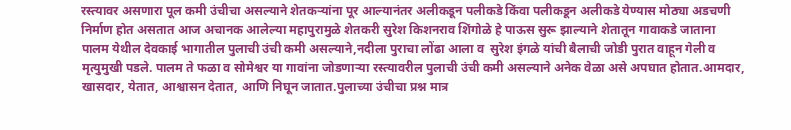रस्त्यावर असणारा पूल कमी उंचीचा असल्याने शेतकऱ्यांना पूर आल्यानंतर अलीकडून पलीकडे किंवा पलीकडून अलीकडे येण्यास मोठ्या अडचणी निर्माण होत असतात आज अचानक आलेल्या महापुरामुळे शेतकरी सुरेश किशनराव शिंगोळे हे पाऊस सुरू झाल्याने शेतातून गावाकडे जाताना    पालम येथील देवकाई भागातील पुलाची उंची कमी असल्याने,नदीला पुराचा लोंढा आला व  सुरेश इंगळे यांची बैलाची जोडी पुरात वाहून गेली व मृत्युमुखी पडले. पालम ते फळा व सोमेश्वर या गावांना जोडणाऱ्या रस्त्यावरील पुलाची उंची कमी असल्याने अनेक वेळा असे अपघात होतात.आमदार, खासदार, येतात, आश्वासन देतात, आणि निघून जातात.पुलाच्या उंचीचा प्रश्न मात्र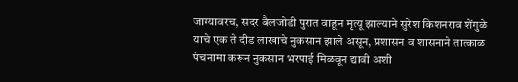जाग्यावरच, सदर बैलजोडी पुरात वाहून मृत्यू झाल्याने सुरेश किशनराव शेंगुळे याचे एक ते दीड लाखाचे नुकसान झाले असून, प्रशासन व शासनाने तात्काळ पंचनामा करून नुकसान भरपाई मिळवून द्यावी अशी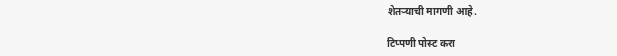शेतऱ्याची मागणी आहे.

टिप्पणी पोस्ट करा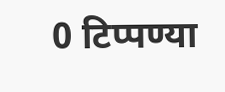0 टिप्पण्या